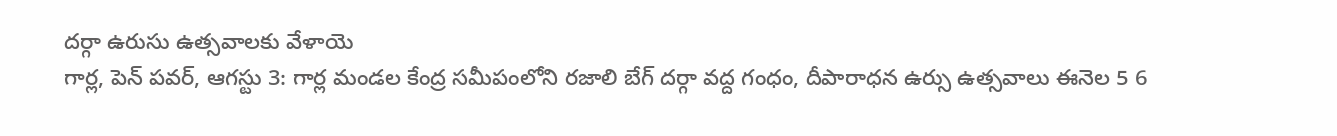దర్గా ఉరుసు ఉత్సవాలకు వేళాయె
గార్ల, పెన్ పవర్, ఆగస్టు 3: గార్ల మండల కేంద్ర సమీపంలోని రజాలి బేగ్ దర్గా వద్ద గంధం, దీపారాధన ఉర్సు ఉత్సవాలు ఈనెల 5 6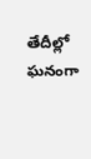తేదీల్లో ఘనంగా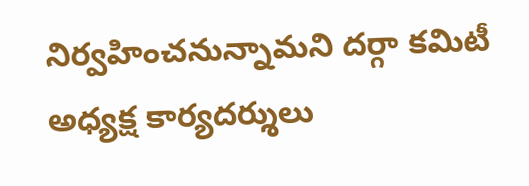నిర్వహించనున్నామని దర్గా కమిటీ అధ్యక్ష కార్యదర్శులు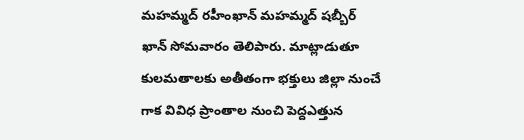మహమ్మద్ రహీంఖాన్ మహమ్మద్ షబ్బీర్ ఖాన్ సోమవారం తెలిపారు. మాట్లాడుతూ కులమతాలకు అతీతంగా భక్తులు జిల్లా నుంచే గాక వివిధ ప్రాంతాల నుంచి పెద్దఎత్తున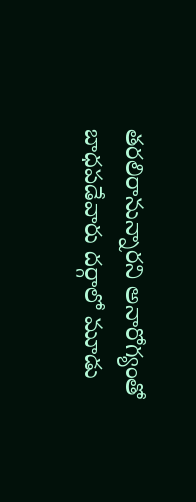తరలిరానున్నారని అనారోగ్యంతో బాధపడేవారు దర్గాలో మూడు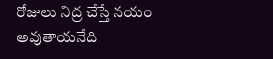రోజులు నిద్ర చేస్తే నయం అవుతాయనేది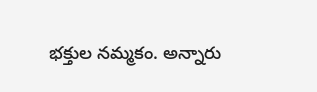భక్తుల నమ్మకం. అన్నారు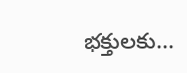భక్తులకు...